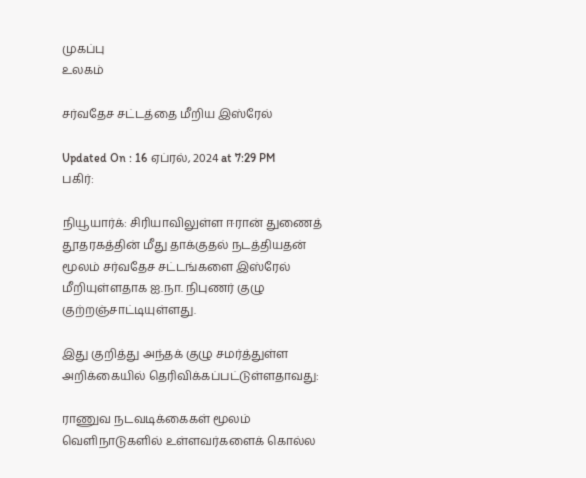முகப்பு
உலகம்

சர்வதேச சட்டத்தை மீறிய இஸ்ரேல்

Updated On : 16 ஏப்ரல், 2024 at 7:29 PM
பகிர்:

நியூயார்க்: சிரியாவிலுள்ள ஈரான் துணைத் தூதரகத்தின் மீது தாக்குதல் நடத்தியதன் மூலம் சர்வதேச சட்டங்களை இஸ்ரேல் மீறியுள்ளதாக ஐ.நா. நிபுணர் குழு குற்றஞ்சாட்டியுள்ளது.

இது குறித்து அந்தக் குழு சமர்த்துள்ள அறிக்கையில் தெரிவிக்கப்பட்டுள்ளதாவது:

ராணுவ நடவடிக்கைகள் மூலம் வெளிநாடுகளில் உள்ளவர்களைக் கொல்ல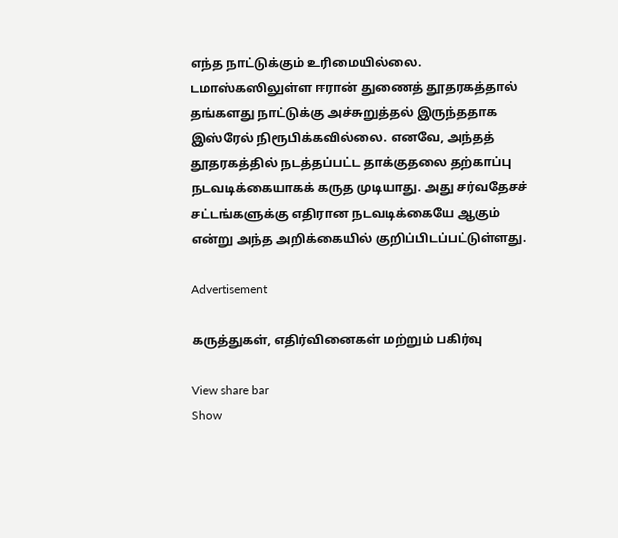எந்த நாட்டுக்கும் உரிமையில்லை. டமாஸ்கஸிலுள்ள ஈரான் துணைத் தூதரகத்தால் தங்களது நாட்டுக்கு அச்சுறுத்தல் இருந்ததாக இஸ்ரேல் நிரூபிக்கவில்லை. எனவே, அந்தத் தூதரகத்தில் நடத்தப்பட்ட தாக்குதலை தற்காப்பு நடவடிக்கையாகக் கருத முடியாது. அது சர்வதேசச் சட்டங்களுக்கு எதிரான நடவடிக்கையே ஆகும் என்று அந்த அறிக்கையில் குறிப்பிடப்பட்டுள்ளது.

Advertisement

கருத்துகள், எதிர்வினைகள் மற்றும் பகிர்வு

View share bar
Show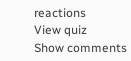reactions
View quiz
Show comments